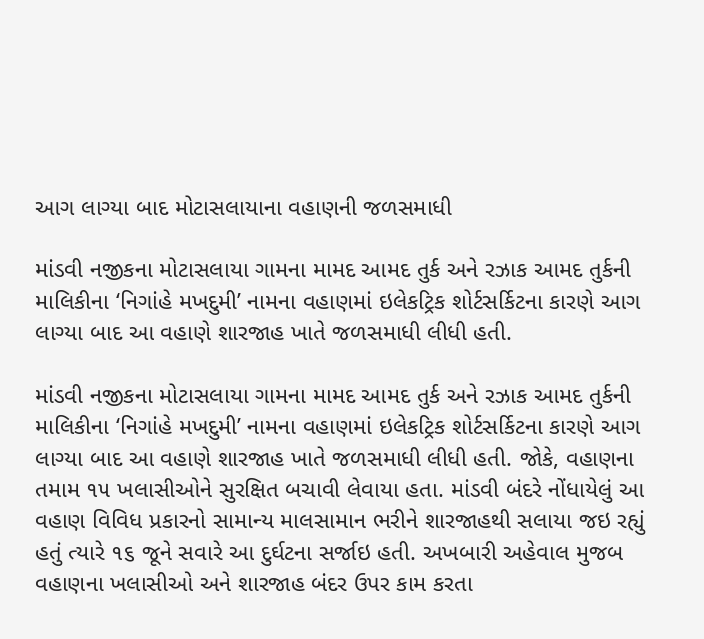આગ લાગ્યા બાદ મોટાસલાયાના વહાણની જળસમાધી

માંડવી નજીકના મોટાસલાયા ગામના મામદ આમદ તુર્ક અને રઝાક આમદ તુર્કની માલિકીના ‘નિગાંહે મખદુમી’ નામના વહાણમાં ઇલેકટ્રિક શોર્ટસર્કિટના કારણે આગ લાગ્યા બાદ આ વહાણે શારજાહ ખાતે જળસમાધી લીધી હતી.

માંડવી નજીકના મોટાસલાયા ગામના મામદ આમદ તુર્ક અને રઝાક આમદ તુર્કની માલિકીના ‘નિગાંહે મખદુમી’ નામના વહાણમાં ઇલેકટ્રિક શોર્ટસર્કિટના કારણે આગ લાગ્યા બાદ આ વહાણે શારજાહ ખાતે જળસમાધી લીધી હતી. જોકે, વહાણના તમામ ૧૫ ખલાસીઓને સુરક્ષિત બચાવી લેવાયા હતા. માંડવી બંદરે નોંધાયેલું આ વહાણ વિવિધ પ્રકારનો સામાન્ય માલસામાન ભરીને શારજાહથી સલાયા જઇ રહ્યું હતું ત્યારે ૧૬ જૂને સવારે આ દુર્ઘટના સર્જાઇ હતી. અખબારી અહેવાલ મુજબ વહાણના ખલાસીઓ અને શારજાહ બંદર ઉપર કામ કરતા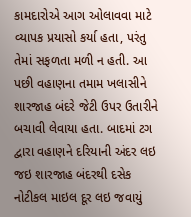કામદારોએ આગ ઓલાવવા માટે વ્યાપક પ્રયાસો કર્યા હતા, પરંતુ તેમાં સફળતા મળી ન હતી. આ પછી વહાણના તમામ ખલાસીને શારજાહ બંદરે જેટી ઉપર ઉતારીને બચાવી લેવાયા હતા. બાદમાં ટગ દ્વારા વહાણને દરિયાની અંદર લઇ જઇ શારજાહ બંદરથી દસેક નોટીકલ માઇલ દૂર લઇ જવાયું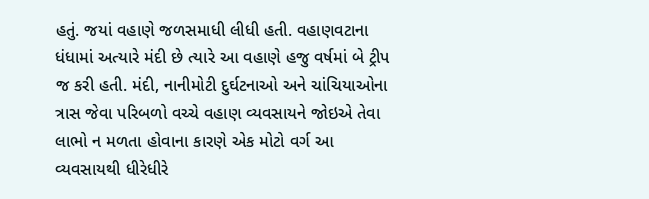હતું. જયાં વહાણે જળસમાધી લીધી હતી. વહાણવટાના ધંધામાં અત્યારે મંદી છે ત્યારે આ વહાણે હજુ વર્ષમાં બે ટ્રીપ જ કરી હતી. મંદી, નાનીમોટી દુર્ઘટનાઓ અને ચાંચિયાઓના ત્રાસ જેવા પરિબળો વચ્ચે વહાણ વ્યવસાયને જોઇએ તેવા લાભો ન મળતા હોવાના કારણે એક મોટો વર્ગ આ વ્યવસાયથી ધીરેધીરે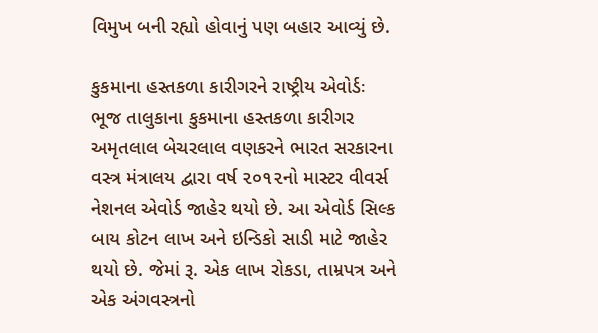વિમુખ બની રહ્યો હોવાનું પણ બહાર આવ્યું છે.

કુકમાના હસ્તકળા કારીગરને રાષ્ટ્રીય એવોર્ડઃ ભૂજ તાલુકાના કુકમાના હસ્તકળા કારીગર અમૃતલાલ બેચરલાલ વણકરને ભારત સરકારના વસ્ત્ર મંત્રાલય દ્વારા વર્ષ ૨૦૧૨નો માસ્ટર વીવર્સ નેશનલ એવોર્ડ જાહેર થયો છે. આ એવોર્ડ સિલ્ક બાય કોટન લાખ અને ઇન્ડિકો સાડી માટે જાહેર થયો છે. જેમાં રૂ. એક લાખ રોકડા, તામ્રપત્ર અને એક અંગવસ્ત્રનો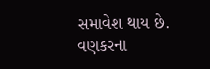સમાવેશ થાય છે. વણકરના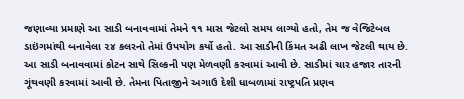જણાવ્યા પ્રમાણે આ સાડી બનાવવામાં તેમને ૧૧ માસ જેટલો સમય લાગ્યો હતો, તેમ જ વેજિટેબલ ડાઇંગમાંથી બનાવેલા ૨૪ કલરનો તેમાં ઉપયોગ કર્યો હતો. આ સાડીની કિંમત અઢી લાખ જેટલી થાય છે. આ સાડી બનાવવામાં કોટન સાથે સિલ્કની પણ મેળવણી કરવામાં આવી છે. સાડીમાં ચાર હજાર તારની ગૂંથવણી કરવામાં આવી છે. તેમના પિતાજીને અગાઉ દેશી ધાબળામાં રાષ્ટ્રપતિ પ્રણવ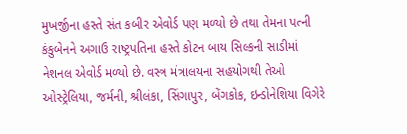મુખર્જીના હસ્તે સંત કબીર એવોર્ડ પણ મળ્યો છે તથા તેમના પત્ની કંકુબેનને અગાઉ રાષ્ટ્રપતિના હસ્તે કોટન બાય સિલ્કની સાડીમાં નેશનલ એવોર્ડ મળ્યો છે. વસ્ત્ર મંત્રાલયના સહયોગથી તેઓ ઓસ્ટ્રેલિયા, જર્મની, શ્રીલંકા, સિંગાપુર, બેંગકોક, ઇન્ડોનેશિયા વિગેરે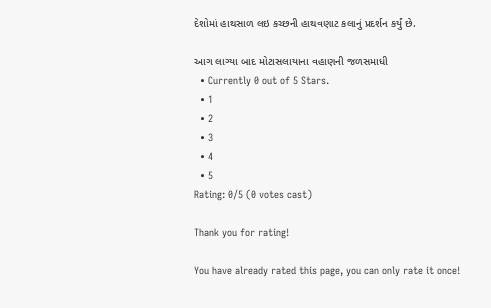દેશોમાં હાથસાળ લઇ કચ્છની હાથવણાટ કલાનું પ્રદર્શન કર્યું છે.

આગ લાગ્યા બાદ મોટાસલાયાના વહાણની જળસમાધી
  • Currently 0 out of 5 Stars.
  • 1
  • 2
  • 3
  • 4
  • 5
Rating: 0/5 (0 votes cast)

Thank you for rating!

You have already rated this page, you can only rate it once!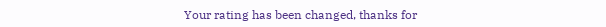Your rating has been changed, thanks for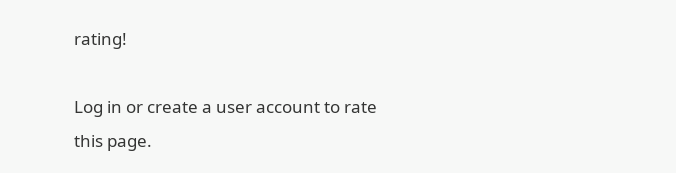rating!

Log in or create a user account to rate this page.